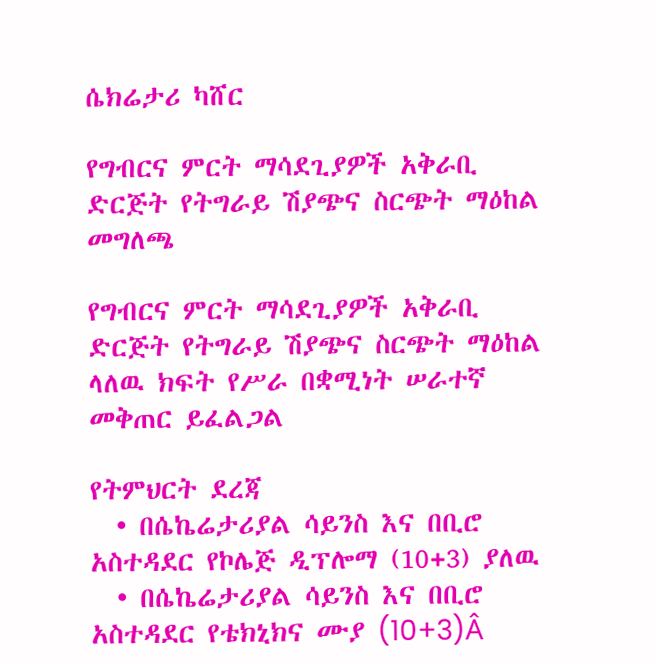ሴክሬታሪ ካሸር

የግብርና ምርት ማሳደጊያዎች አቅራቢ ድርጅት የትግራይ ሽያጭና ስርጭት ማዕከል
መግለጫ

የግብርና ምርት ማሳደጊያዎች አቅራቢ ድርጅት የትግራይ ሽያጭና ስርጭት ማዕከል ላለዉ ክፍት የሥራ በቋሚነት ሠራተኛ መቅጠር ይፈልጋል

የትምህርት ደረጃ
  • በሴኬሬታሪያል ሳይንስ እና በቢሮ አስተዳደር የኮሌጅ ዲፕሎማ (10+3) ያለዉ
  • በሴኬሬታሪያል ሳይንስ እና በቢሮ አስተዳደር የቴክኒክና ሙያ (10+3)Â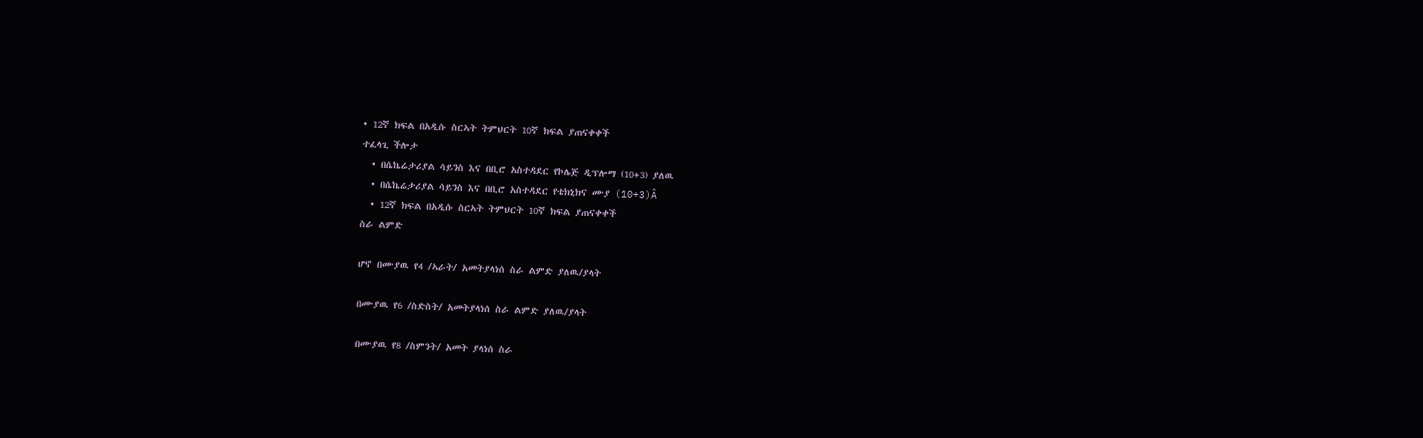• 12ኛ ክፍል በአዲሱ ስርኣት ትምህርት 10ኛ ክፍል ያጠናቀቀች
ተፈላጊ ችሎታ
  • በሴኬሬታሪያል ሳይንስ እና በቢሮ አስተዳደር የኮሌጅ ዲፕሎማ (10+3) ያለዉ
  • በሴኬሬታሪያል ሳይንስ እና በቢሮ አስተዳደር የቴክኒክና ሙያ (10+3)Â
  • 12ኛ ክፍል በአዲሱ ስርኣት ትምህርት 10ኛ ክፍል ያጠናቀቀች
ስራ ልምድ

ሆኖ በሙያዉ የ4 /ኣራት/ አመትያላነሰ ስራ ልምድ ያለዉ/ያላት

በሙያዉ የ6 /ስድስት/ አመትያላነሰ ስራ ልምድ ያለዉ/ያላት

በሙያዉ የ8 /ስምንት/ አመት ያላነሰ ስራ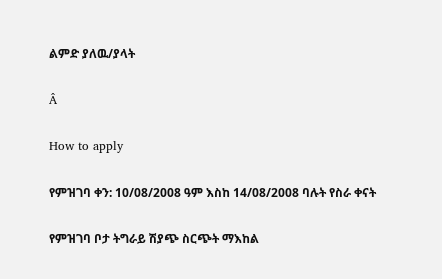ልምድ ያለዉ/ያላት

Â

How to apply

የምዝገባ ቀን: 10/08/2008 ዓም እስከ 14/08/2008 ባሉት የስራ ቀናት

የምዝገባ ቦታ ትግራይ ሽያጭ ስርጭት ማእከል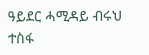ዓይደር ሓሚዳይ ብሩህ ተስፋ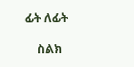ፊት ለፊት

    ስልክ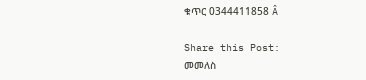ቁጥር 0344411858 Â

Share this Post:
መመለስ